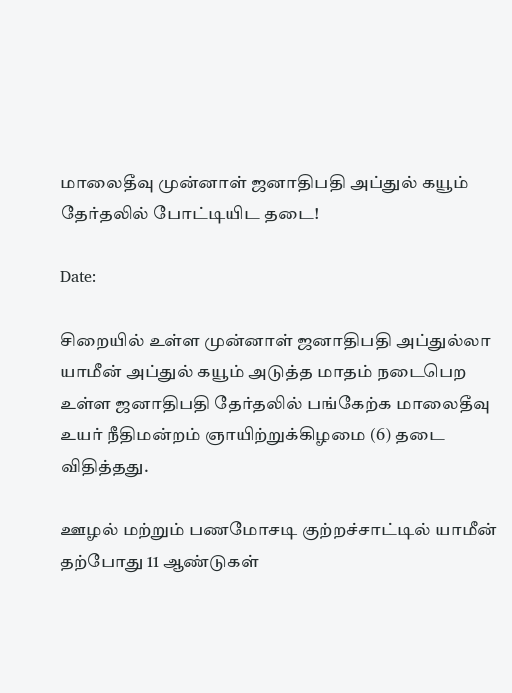மாலைதீவு முன்னாள் ஜனாதிபதி அப்துல் கயூம் தேர்தலில் போட்டியிட தடை!

Date:

சிறையில் உள்ள முன்னாள் ஜனாதிபதி அப்துல்லா யாமீன் அப்துல் கயூம் அடுத்த மாதம் நடைபெற உள்ள ஜனாதிபதி தேர்தலில் பங்கேற்க மாலைதீவு உயர் நீதிமன்றம் ஞாயிற்றுக்கிழமை (6) தடை விதித்தது.

ஊழல் மற்றும் பணமோசடி குற்றச்சாட்டில் யாமீன் தற்போது 11 ஆண்டுகள்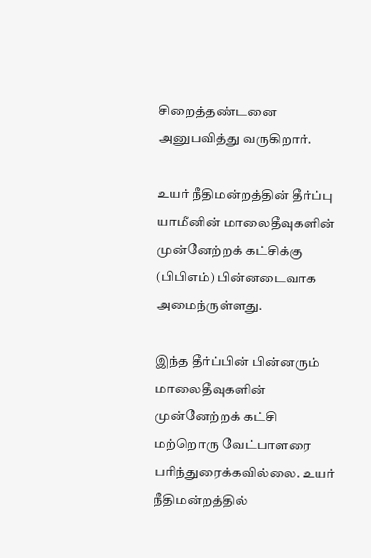சிறைத்தண்டனை அனுபவித்து வருகிறார்.

உயர் நீதிமன்றத்தின் தீர்ப்பு யாமீனின் மாலைதீவுகளின் முன்னேற்றக் கட்சிக்கு (பிபிஎம்) பின்னடைவாக அமைந்ருள்ளது.

இந்த தீர்ப்பின் பின்னரும் மாலைதீவுகளின் முன்னேற்றக் கட்சி மற்றொரு வேட்பாளரை பரிந்துரைக்கவில்லை. உயர் நீதிமன்றத்தில்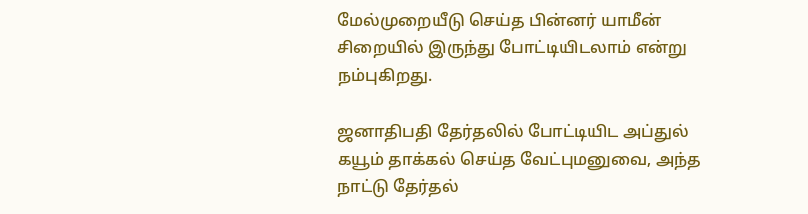மேல்முறையீடு செய்த பின்னர் யாமீன் சிறையில் இருந்து போட்டியிடலாம் என்று நம்புகிறது.

ஜனாதிபதி தேர்தலில் போட்டியிட அப்துல் கயூம் தாக்கல் செய்த வேட்புமனுவை, அந்த நாட்டு தேர்தல்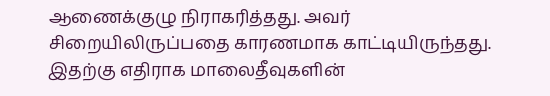ஆணைக்குழு நிராகரித்தது. அவர் சிறையிலிருப்பதை காரணமாக காட்டியிருந்தது. இதற்கு எதிராக மாலைதீவுகளின்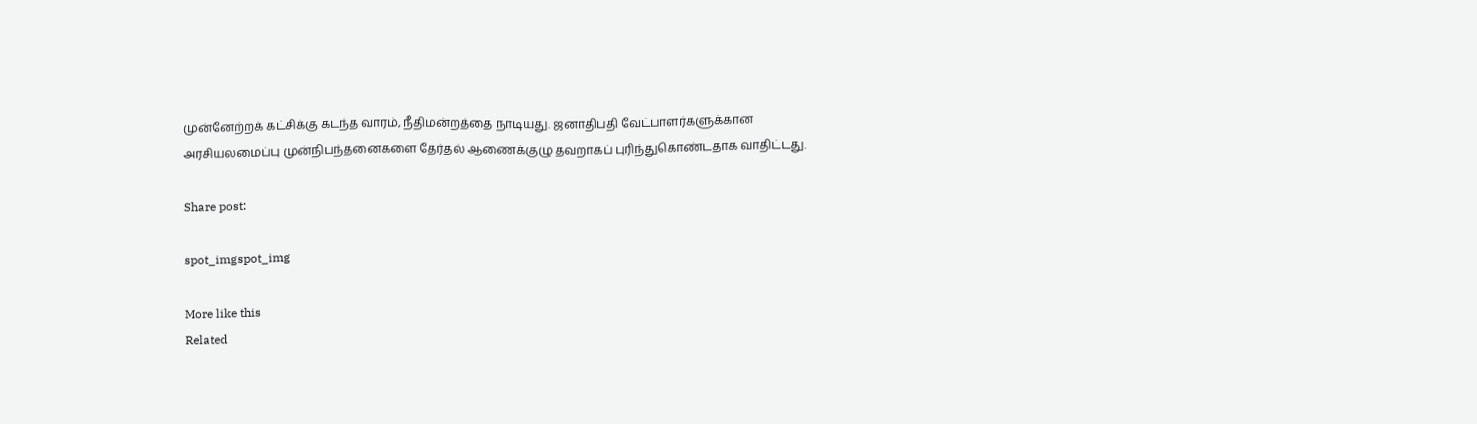முன்னேற்றக் கட்சிக்கு கடந்த வாரம், நீதிமன்றத்தை நாடியது. ஜனாதிபதி வேட்பாளர்களுக்கான அரசியலமைப்பு முன்நிபந்தனைகளை தேர்தல் ஆணைக்குழு தவறாகப் புரிந்துகொண்டதாக வாதிட்டது.

Share post:

spot_imgspot_img

More like this
Related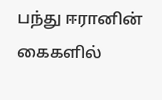பந்து ஈரானின் கைகளில்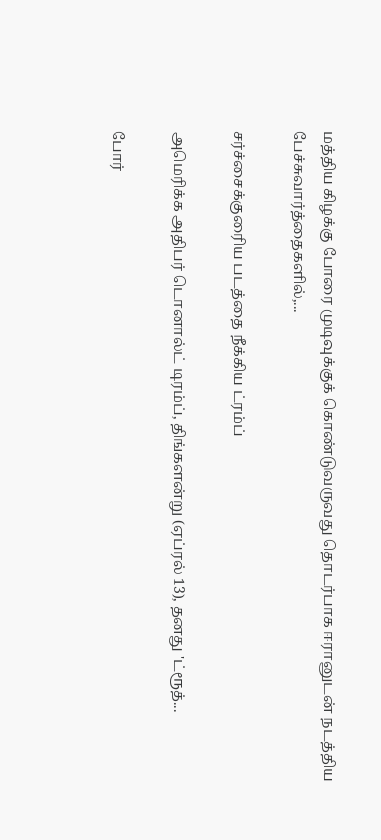மத்திய கிழக்கு போரை முடிவுக்குக் கொண்டுவருவது தொடர்பாக ஈரானுடன் நடத்திய பேச்சுவார்த்தைகளில்,...

சர்ச்சைக்குரைிய படத்தை நீக்கிய ட்ரம்ப்

அமெரிக்க அதிபர் டொனால்ட் டிரம்ப், திங்களன்று (ஏப்ரல் 13), தனது 'ட்ரூத்...

போர்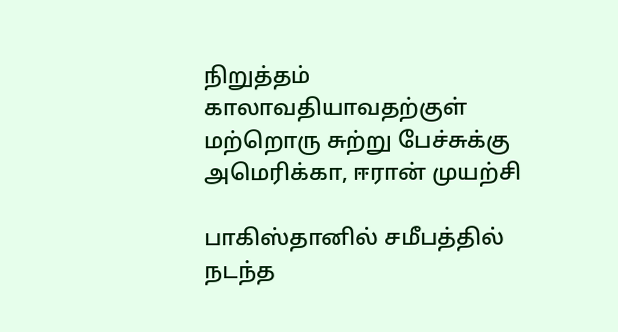நிறுத்தம் காலாவதியாவதற்குள் மற்றொரு சுற்று பேச்சுக்கு அமெரிக்கா, ஈரான் முயற்சி

பாகிஸ்தானில் சமீபத்தில் நடந்த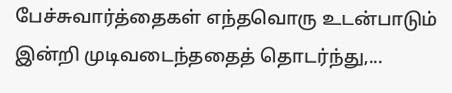பேச்சுவார்த்தைகள் எந்தவொரு உடன்பாடும் இன்றி முடிவடைந்ததைத் தொடர்ந்து,...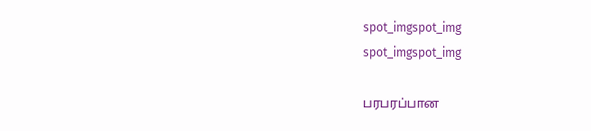spot_imgspot_img
spot_imgspot_img

பரபரப்பான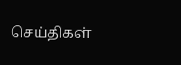செய்திகள்